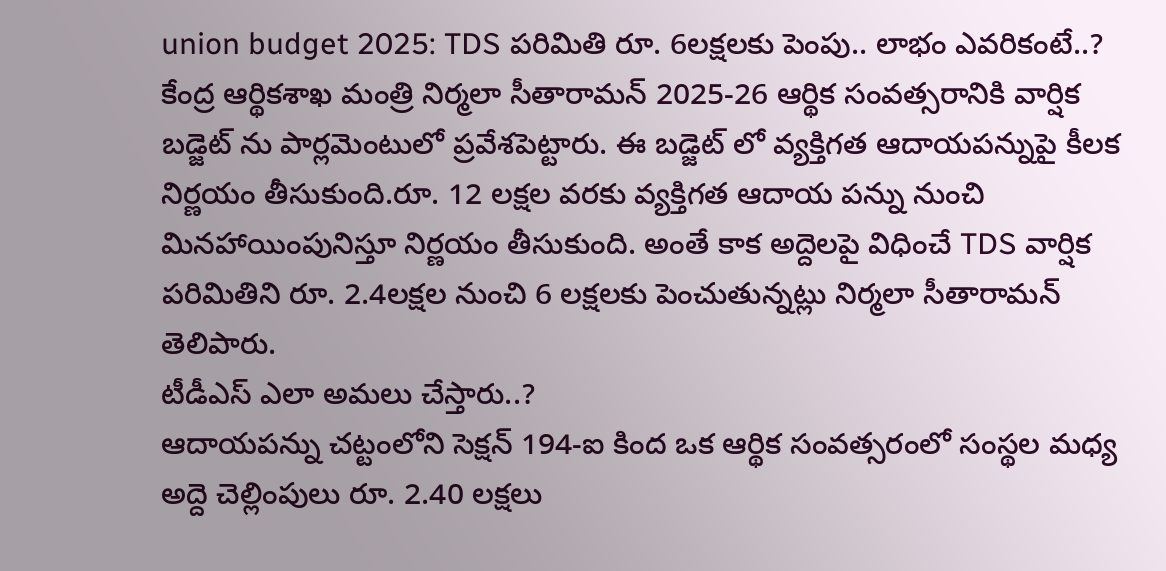union budget 2025: TDS పరిమితి రూ. 6లక్షలకు పెంపు.. లాభం ఎవరికంటే..?
కేంద్ర ఆర్థికశాఖ మంత్రి నిర్మలా సీతారామన్ 2025-26 ఆర్థిక సంవత్సరానికి వార్షిక బడ్జెట్ ను పార్లమెంటులో ప్రవేశపెట్టారు. ఈ బడ్జెట్ లో వ్యక్తిగత ఆదాయపన్నుపై కీలక నిర్ణయం తీసుకుంది.రూ. 12 లక్షల వరకు వ్యక్తిగత ఆదాయ పన్ను నుంచి మినహాయింపునిస్తూ నిర్ణయం తీసుకుంది. అంతే కాక అద్దెలపై విధించే TDS వార్షిక పరిమితిని రూ. 2.4లక్షల నుంచి 6 లక్షలకు పెంచుతున్నట్లు నిర్మలా సీతారామన్ తెలిపారు.
టీడీఎస్ ఎలా అమలు చేస్తారు..?
ఆదాయపన్ను చట్టంలోని సెక్షన్ 194-ఐ కింద ఒక ఆర్థిక సంవత్సరంలో సంస్థల మధ్య అద్దె చెల్లింపులు రూ. 2.40 లక్షలు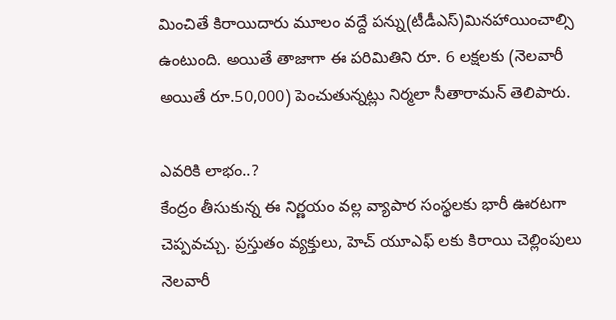మించితే కిరాయిదారు మూలం వద్దే పన్ను(టీడీఎస్)మినహాయించాల్సి ఉంటుంది. అయితే తాజాగా ఈ పరిమితిని రూ. 6 లక్షలకు (నెలవారీ అయితే రూ.50,000) పెంచుతున్నట్లు నిర్మలా సీతారామన్ తెలిపారు.

ఎవరికి లాభం..?
కేంద్రం తీసుకున్న ఈ నిర్ణయం వల్ల వ్యాపార సంస్థలకు భారీ ఊరటగా చెప్పవచ్చు. ప్రస్తుతం వ్యక్తులు, హెచ్ యూఎఫ్ లకు కిరాయి చెల్లింపులు నెలవారీ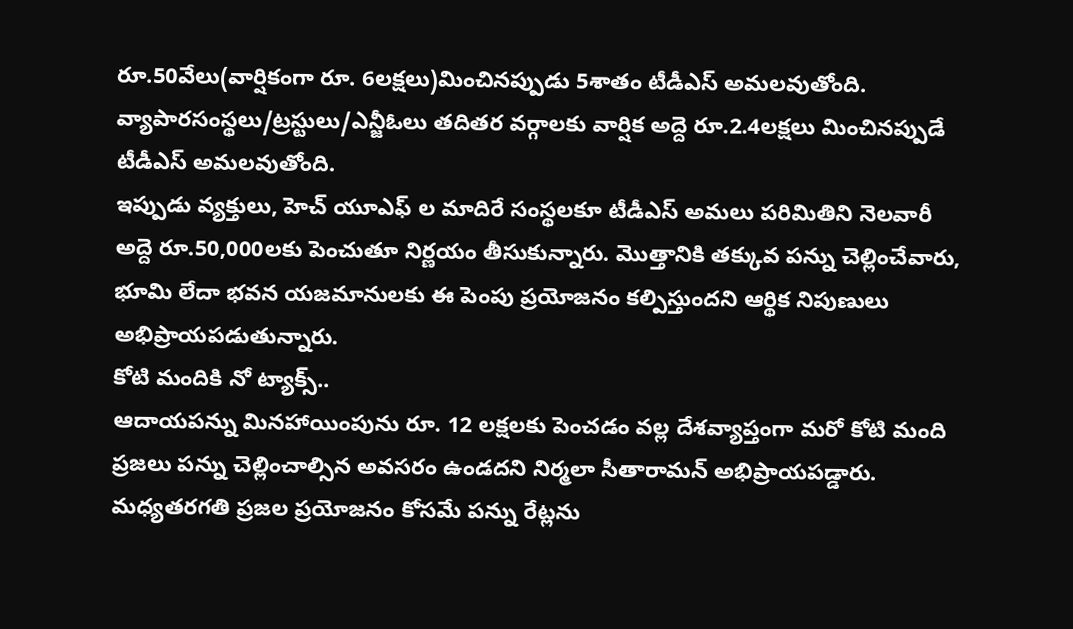రూ.50వేలు(వార్షికంగా రూ. 6లక్షలు)మించినప్పుడు 5శాతం టీడీఎస్ అమలవుతోంది. వ్యాపారసంస్థలు/ట్రస్టులు/ఎన్జీఓలు తదితర వర్గాలకు వార్షిక అద్దె రూ.2.4లక్షలు మించినప్పుడే టీడీఎస్ అమలవుతోంది.
ఇప్పుడు వ్యక్తులు, హెచ్ యూఎఫ్ ల మాదిరే సంస్థలకూ టీడీఎస్ అమలు పరిమితిని నెలవారీ అద్దె రూ.50,000లకు పెంచుతూ నిర్ణయం తీసుకున్నారు. మొత్తానికి తక్కువ పన్ను చెల్లించేవారు, భూమి లేదా భవన యజమానులకు ఈ పెంపు ప్రయోజనం కల్పిస్తుందని ఆర్థిక నిపుణులు అభిప్రాయపడుతున్నారు.
కోటి మందికి నో ట్యాక్స్..
ఆదాయపన్ను మినహాయింపును రూ. 12 లక్షలకు పెంచడం వల్ల దేశవ్యాప్తంగా మరో కోటి మంది ప్రజలు పన్ను చెల్లించాల్సిన అవసరం ఉండదని నిర్మలా సీతారామన్ అభిప్రాయపడ్డారు. మధ్యతరగతి ప్రజల ప్రయోజనం కోసమే పన్ను రేట్లను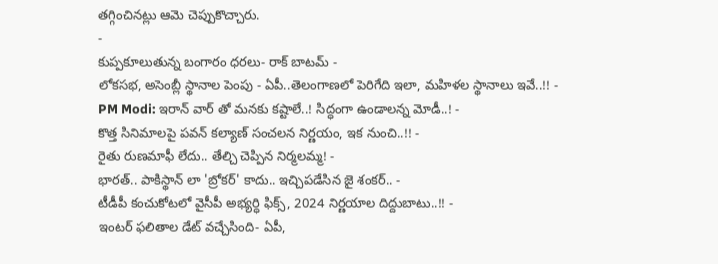తగ్గించినట్లు ఆమె చెప్పుకొచ్చారు.
-
కుప్పకూలుతున్న బంగారం ధరలు- రాక్ బాటమ్ -
లోకసభ, అసెంబ్లీ స్థానాల పెంపు - ఏపీ..తెలంగాణలో పెరిగేది ఇలా, మహిళల స్థానాలు ఇవే..!! -
PM Modi: ఇరాన్ వార్ తో మనకు కష్టాలే..! సిద్ధంగా ఉండాలన్న మోడీ..! -
కొత్త సినిమాలపై పవన్ కల్యాణ్ సంచలన నిర్ణయం, ఇక నుంచి..!! -
రైతు రుణమాఫీ లేదు.. తేల్చి చెప్పిన నిర్మలమ్మ! -
భారత్.. పాకిస్థాన్ లా 'బ్రోకర్' కాదు.. ఇచ్చిపడేసిన జై శంకర్.. -
టీడీపీ కంచుకోటలో వైసీపీ అభ్యర్ధి ఫిక్స్, 2024 నిర్ణయాల దిద్దుబాటు..!! -
ఇంటర్ ఫలితాల డేట్ వచ్చేసింది- ఏపీ,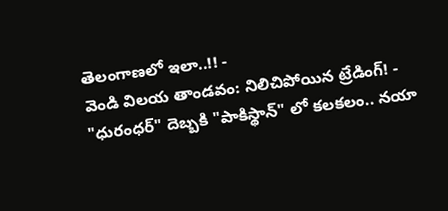తెలంగాణలో ఇలా..!! -
వెండి విలయ తాండవం: నిలిచిపోయిన ట్రేడింగ్! -
"ధురంధర్" దెబ్బకి "పాకిస్థాన్" లో కలకలం.. నయా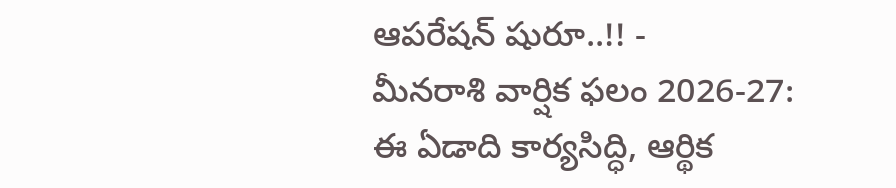ఆపరేషన్ షురూ..!! -
మీనరాశి వార్షిక ఫలం 2026-27: ఈ ఏడాది కార్యసిద్ధి, ఆర్థిక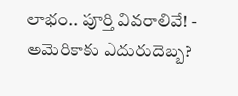లాభం.. పూర్తి వివరాలివే! -
అమెరికాకు ఎదురుదెబ్బ?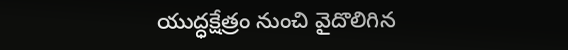యుద్ధక్షేత్రం నుంచి వైదొలిగిన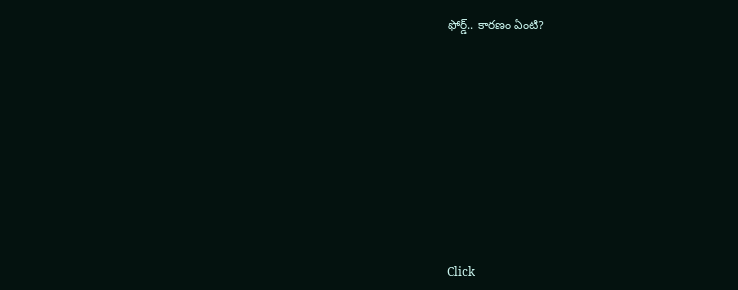ఫోర్డ్.. కారణం ఏంటి?











Click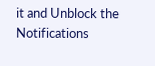it and Unblock the Notifications